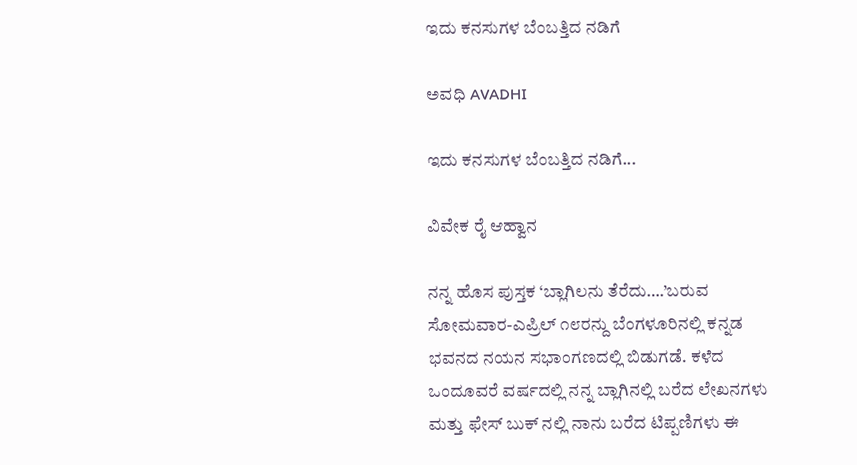ಇದು ಕನಸುಗಳ ಬೆಂಬತ್ತಿದ ನಡಿಗೆ‍

ಅವಧಿ AVADHI

ಇದು ಕನಸುಗಳ ಬೆಂಬತ್ತಿದ ನಡಿಗೆ...

ವಿವೇಕ ರೈ ಆಹ್ವಾನ

ನನ್ನ ಹೊಸ ಪುಸ್ತಕ ‘ಬ್ಲಾಗಿಲನು ತೆರೆದು….’ಬರುವ ಸೋಮವಾರ-ಎಪ್ರಿಲ್ ೧೮ರನ್ದು ಬೆಂಗಳೂರಿನಲ್ಲಿ ಕನ್ನಡ ಭವನದ ನಯನ ಸಭಾಂಗಣದಲ್ಲಿ ಬಿಡುಗಡೆ. ಕಳೆದ ಒಂದೂವರೆ ವರ್ಷದಲ್ಲಿ ನನ್ನ ಬ್ಲಾಗಿನಲ್ಲಿ ಬರೆದ ಲೇಖನಗಳು ಮತ್ತು ಫೇಸ್ ಬುಕ್ ನಲ್ಲಿ ನಾನು ಬರೆದ ಟಿಪ್ಪಣಿಗಳು ಈ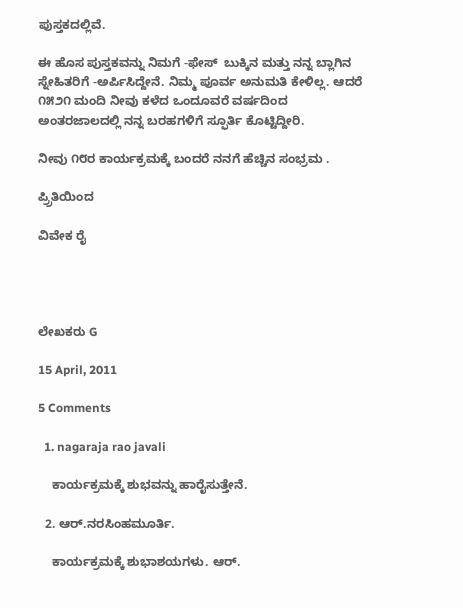ಪುಸ್ತಕದಲ್ಲಿವೆ.

ಈ ಹೊಸ ಪುಸ್ತಕವನ್ನು ನಿಮಗೆ -ಫೇಸ್  ಬುಕ್ಕಿನ ಮತ್ತು ನನ್ನ ಬ್ಲಾಗಿನ ಸ್ನೇಹಿತರಿಗೆ -ಅರ್ಪಿಸಿದ್ದೇನೆ. ನಿಮ್ಮ ಪೂರ್ವ ಅನುಮತಿ ಕೇಳಿಲ್ಲ. ಆದರೆ ೧೫೨೧ ಮಂದಿ ನೀವು ಕಳೆದ ಒಂದೂವರೆ ವರ್ಷದಿಂದ ಅಂತರಜಾಲದಲ್ಲಿ ನನ್ನ ಬರಹಗಳಿಗೆ ಸ್ಫೂರ್ತಿ ಕೊಟ್ಟಿದ್ದೀರಿ.

ನೀವು ೧೮ರ ಕಾರ್ಯಕ್ರಮಕ್ಕೆ ಬಂದರೆ ನನಗೆ ಹೆಚ್ಚಿನ ಸಂಭ್ರಮ .

ಪ್ರ್ರಿತಿಯಿಂದ

ವಿವೇಕ ರೈ




ಲೇಖಕರು G

15 April, 2011

5 Comments

  1. nagaraja rao javali

    ಕಾರ್ಯಕ್ರಮಕ್ಕೆ ಶುಭವನ್ನು ಹಾರೈಸುತ್ತೇನೆ.

  2. ಆರ್.ನರಸಿಂಹಮೂರ್ತಿ.

    ಕಾರ್ಯಕ್ರಮಕ್ಕೆ ಶುಭಾಶಯಗಳು. ಆರ್.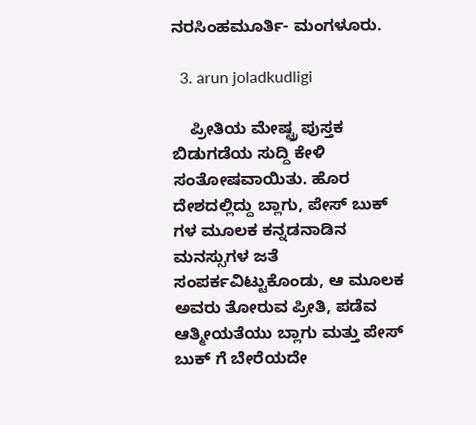ನರಸಿಂಹಮೂರ್ತಿ- ಮಂಗಳೂರು.

  3. arun joladkudligi

    ಪ್ರೀತಿಯ ಮೇಷ್ಟ್ರ ಪುಸ್ತಕ ಬಿಡುಗಡೆಯ ಸುದ್ದಿ ಕೇಳಿ ಸಂತೋಷವಾಯಿತು. ಹೊರ ದೇಶದಲ್ಲಿದ್ದು ಬ್ಲಾಗು, ಪೇಸ್ ಬುಕ್ ಗಳ ಮೂಲಕ ಕನ್ನಡನಾಡಿನ ಮನಸ್ಸುಗಳ ಜತೆ ಸಂಪರ್ಕವಿಟ್ಟುಕೊಂಡು, ಆ ಮೂಲಕ ಅವರು ತೋರುವ ಪ್ರೀತಿ, ಪಡೆವ ಆತ್ಮೀಯತೆಯು ಬ್ಲಾಗು ಮತ್ತು ಪೇಸ್ ಬುಕ್ ಗೆ ಬೇರೆಯದೇ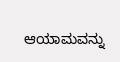ಆಯಾಮವನ್ನು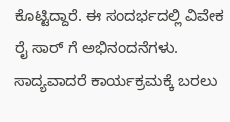ಕೊಟ್ಟಿದ್ದಾರೆ. ಈ ಸಂದರ್ಭದಲ್ಲಿ ವಿವೇಕ ರೈ ಸಾರ್ ಗೆ ಅಭಿನಂದನೆಗಳು. ಸಾದ್ಯವಾದರೆ ಕಾರ್ಯಕ್ರಮಕ್ಕೆ ಬರಲು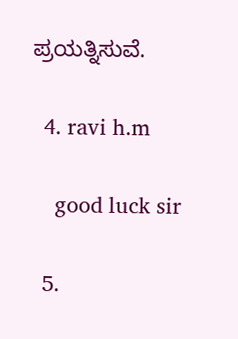ಪ್ರಯತ್ನಿಸುವೆ.

  4. ravi h.m

    good luck sir

  5.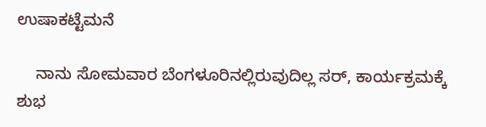ಉಷಾಕಟ್ಟೆಮನೆ

    ನಾನು ಸೋಮವಾರ ಬೆಂಗಳೂರಿನಲ್ಲಿರುವುದಿಲ್ಲ ಸರ್, ಕಾರ್ಯಕ್ರಮಕ್ಕೆ ಶುಭ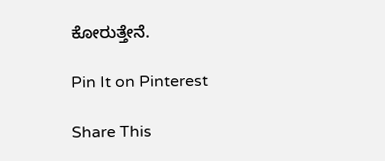ಕೋರುತ್ತೇನೆ.

Pin It on Pinterest

Share This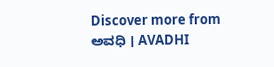Discover more from ಅವಧಿ । AVADHI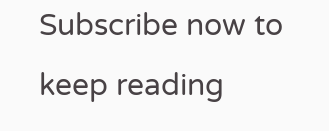Subscribe now to keep reading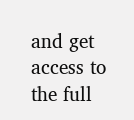and get access to the full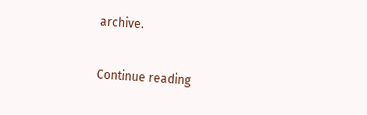archive.

Continue reading